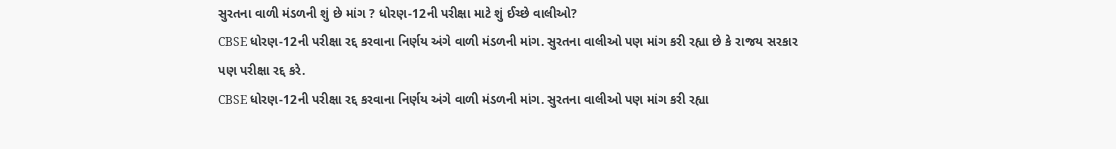સુરતના વાળી મંડળની શું છે માંગ ? ધોરણ-12ની પરીક્ષા માટે શું ઈચ્છે વાલીઓ?
CBSE ધોરણ-12ની પરીક્ષા રદ્દ કરવાના નિર્ણય અંગે વાળી મંડળની માંગ. સુરતના વાલીઓ પણ માંગ કરી રહ્યા છે કે રાજય સરકાર પણ પરીક્ષા રદ્દ કરે.
CBSE ધોરણ-12ની પરીક્ષા રદ્દ કરવાના નિર્ણય અંગે વાળી મંડળની માંગ. સુરતના વાલીઓ પણ માંગ કરી રહ્યા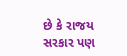છે કે રાજય સરકાર પણ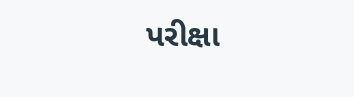પરીક્ષા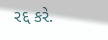રદ્દ કરે.